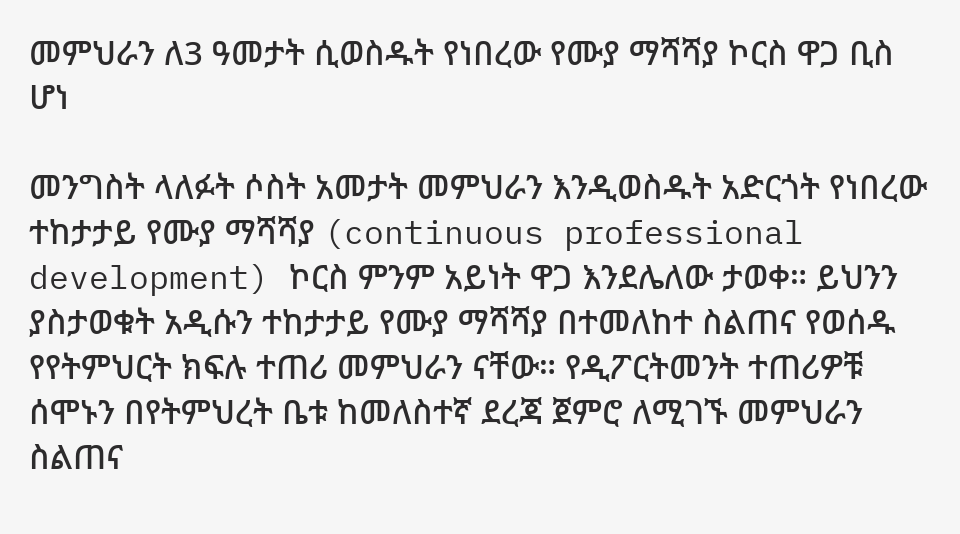መምህራን ለ3 ዓመታት ሲወስዱት የነበረው የሙያ ማሻሻያ ኮርስ ዋጋ ቢስ ሆነ

መንግስት ላለፉት ሶስት አመታት መምህራን እንዲወስዱት አድርጎት የነበረው ተከታታይ የሙያ ማሻሻያ (continuous professional development) ኮርስ ምንም አይነት ዋጋ እንደሌለው ታወቀ። ይህንን ያስታወቁት አዲሱን ተከታታይ የሙያ ማሻሻያ በተመለከተ ስልጠና የወሰዱ የየትምህርት ክፍሉ ተጠሪ መምህራን ናቸው። የዲፖርትመንት ተጠሪዎቹ ሰሞኑን በየትምህረት ቤቱ ከመለስተኛ ደረጃ ጀምሮ ለሚገኙ መምህራን ስልጠና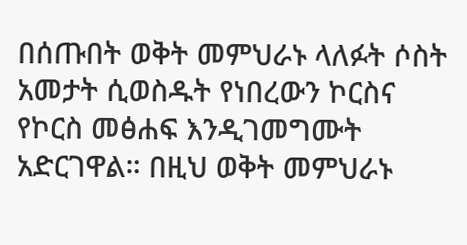በሰጡበት ወቅት መምህራኑ ላለፉት ሶስት አመታት ሲወስዱት የነበረውን ኮርስና የኮርስ መፅሐፍ እንዲገመግሙት አድርገዋል። በዚህ ወቅት መምህራኑ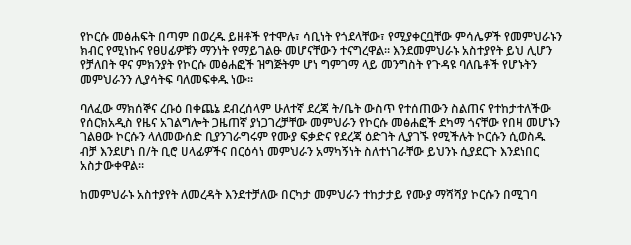የኮርሱ መፅሐፍት በጣም በወረዱ ይዘቶች የተሞሉ፣ ሳቢነት የጎደላቸው፣ የሚያቀርቧቸው ምሳሌዎች የመምህራኑን ክብር የሚነኩና የፀሀፊዎቹን ማንነት የማይገልፁ መሆናቸውን ተናግረዋል። እንደመምህራኑ አስተያየት ይህ ሊሆን የቻለበት ዋና ምክንያት የኮርሱ መፅሐፎች ዝግጅትም ሆነ ግምገማ ላይ መንግስት የጉዳዩ ባለቤቶች የሆኑትን መምህራንን ሊያሳትፍ ባለመፍቀዱ ነው።

ባለፈው ማክሰኞና ረቡዕ በቀጨኔ ደብረሰላም ሁለተኛ ደረጃ ት/ቤት ውስጥ የተሰጠውን ስልጠና የተከታተለችው የሰርክአዲስ የዜና አገልግሎት ጋዜጠኛ ያነጋገረቻቸው መምህራን የኮርሱ መፅሐፎች ደካማ ጎናቸው የበዛ መሆኑን ገልፀው ኮርሱን ላለመውሰድ ቢያንገራግሩም የሙያ ፍቃድና የደረጃ ዕድገት ሊያገኙ የሚችሉት ኮርሱን ሲወስዱ ብቻ እንደሆነ በ/ት ቢሮ ሀላፊዎችና በርዕሳነ መምህራን አማካኝነት ስለተነገራቸው ይህንኑ ሲያደርጉ እንደነበር አስታውቀዋል።

ከመምህራኑ አስተያየት ለመረዳት እንደተቻለው በርካታ መምህራን ተከታታይ የሙያ ማሻሻያ ኮርሱን በሚገባ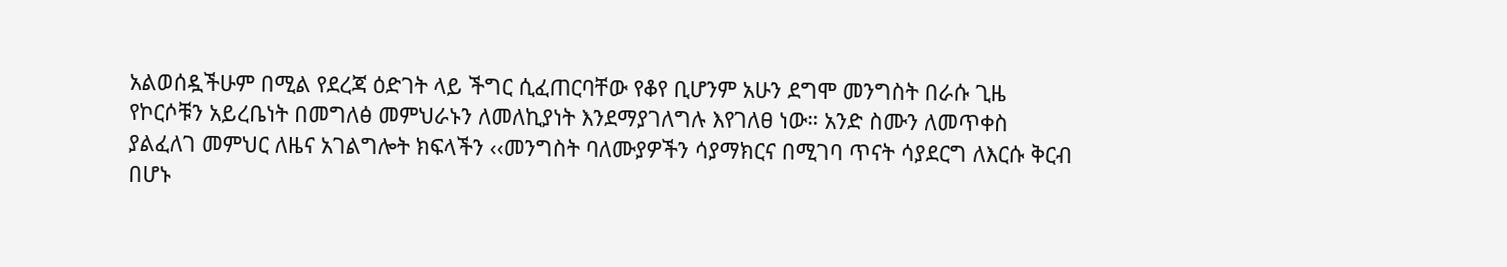አልወሰዷችሁም በሚል የደረጃ ዕድገት ላይ ችግር ሲፈጠርባቸው የቆየ ቢሆንም አሁን ደግሞ መንግስት በራሱ ጊዜ የኮርሶቹን አይረቤነት በመግለፅ መምህራኑን ለመለኪያነት እንደማያገለግሉ እየገለፀ ነው። አንድ ስሙን ለመጥቀስ ያልፈለገ መምህር ለዜና አገልግሎት ክፍላችን ‹‹መንግስት ባለሙያዎችን ሳያማክርና በሚገባ ጥናት ሳያደርግ ለእርሱ ቅርብ በሆኑ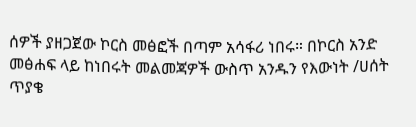ሰዎች ያዘጋጀው ኮርስ መፅፎች በጣም አሳፋሪ ነበሩ። በኮርስ አንድ መፅሐፍ ላይ ከነበሩት መልመጃዎች ውስጥ አንዱን የእውነት /ሀሰት ጥያቄ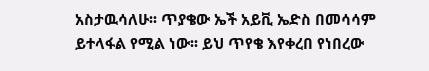አስታዉሳለሁ፡፡ ጥያቄው ኤች አይቪ ኤድስ በመሳሳም ይተላፋል የሚል ነው፡፡ ይህ ጥየቄ እየቀረበ የነበረው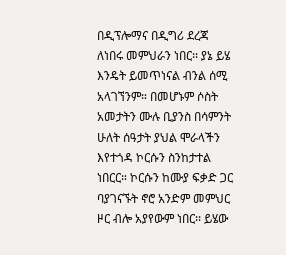በዲፕሎማና በዲግሪ ደረጃ ለነበሩ መምህራን ነበር፡፡ ያኔ ይሄ እንዴት ይመጥነናል ብንል ሰሚ አላገኘንም። በመሆኑም ሶስት አመታትን ሙሉ ቢያንስ በሳምንት ሁለት ሰዓታት ያህል ሞራላችን እየተጎዳ ኮርሱን ስንከታተል ነበርር። ኮርሱን ከሙያ ፍቃድ ጋር ባያገናኙት ኖሮ አንድም መምህር ዞር ብሎ አያየውም ነበር፡፡ ይሄው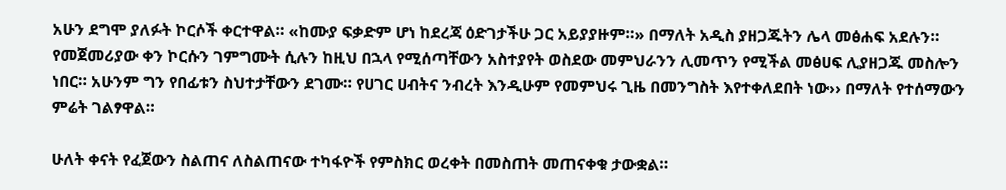አሁን ደግሞ ያለፉት ኮርሶች ቀርተዋል። «ከሙያ ፍቃድም ሆነ ከደረጃ ዕድገታችሁ ጋር አይያያዙም።» በማለት አዲስ ያዘጋጁትን ሌላ መፅሐፍ አደሉን። የመጀመሪያው ቀን ኮርሱን ገምግሙት ሲሉን ከዚህ በኋላ የሚሰጣቸውን አስተያየት ወስደው መምህራንን ሊመጥን የሚችል መፅሀፍ ሊያዘጋጁ መስሎን ነበር። አሁንም ግን የበፊቱን ስህተታቸውን ደገሙ። የሀገር ሀብትና ንብረት እንዲሁም የመምህሩ ጊዜ በመንግስት እየተቀለደበት ነው›› በማለት የተሰማውን ምሬት ገልፃዋል።

ሁለት ቀናት የፈጀውን ስልጠና ለስልጠናው ተካፋዮች የምስክር ወረቀት በመስጠት መጠናቀቁ ታውቋል።